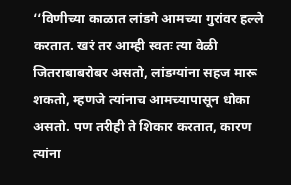‘‘विणीच्या काळात लांडगे आमच्या गुरांवर हल्ले करतात. खरं तर आम्ही स्वतः त्या वेळी जितराबाबरोबर असतो, लांडग्यांना सहज मारू शकतो, म्हणजे त्यांनाच आमच्यापासून धोका असतो. पण तरीही ते शिकार करतात, कारण त्यांना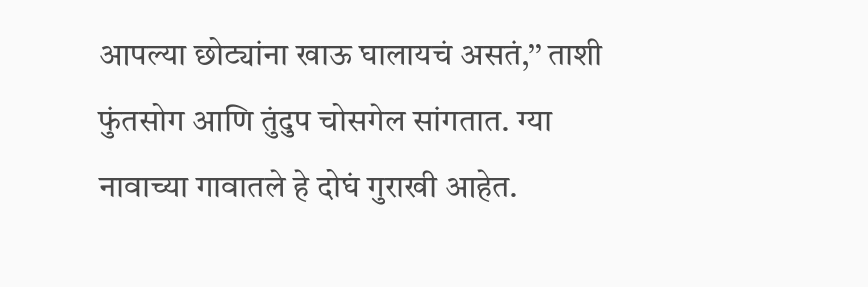आपल्या छोट्यांना खाऊ घालायचं असतं,’’ ताशी फुंतसोग आणि तुंदुप चोसगेल सांगतात. ग्या नावाच्या गावातले हे दोघं गुराखी आहेत.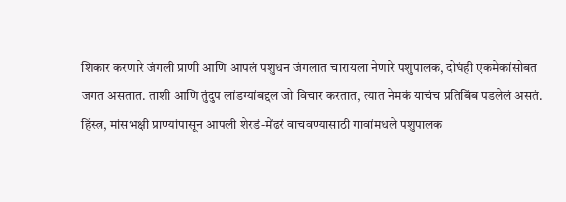शिकार करणारे जंगली प्राणी आणि आपलं पशुधन जंगलात चारायला नेणारे पशुपालक, दोघंही एकमेकांसोबत जगत असतात. ताशी आणि तुंदुप लांडग्यांबद्दल जो विचार करतात, त्यात नेमकं याचंच प्रतिबिंब पडलेलं असतं.
हिंस्त्र, मांसभक्षी प्राण्यांपासून आपली शेरडं-मेंढरं वाचवण्यासाठी गावांमधले पशुपालक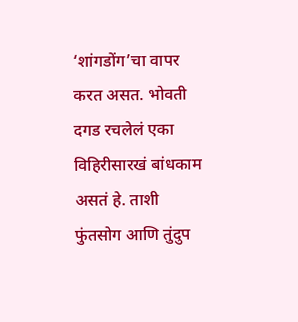‘शांगडोंग’चा वापर करत असत. भोवती दगड रचलेलं एका विहिरीसारखं बांधकाम असतं हे. ताशी फुंतसोग आणि तुंदुप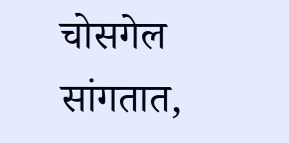चोसगेल सांगतात,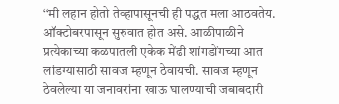‘‘मी लहान होतो तेव्हापासूनची ही पद्धत मला आठवतेय. ऑक्टोबरपासून सुरुवात होत असे. आळीपाळीने प्रत्येकाच्या कळपातली एकेक मेंढी शांगडोंगच्या आत लांडग्यासाठी सावज म्हणून ठेवायची. सावज म्हणून ठेवलेल्या या जनावरांना खाऊ घालण्याची जबाबदारी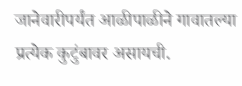जानेवारीपर्यंत आळीपाळीने गावातल्या प्रत्येक कुटुंबावर असायची.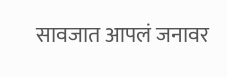सावजात आपलं जनावर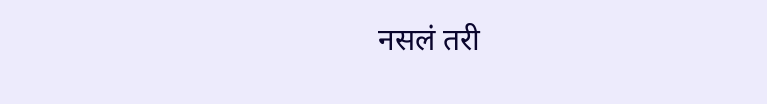नसलं तरी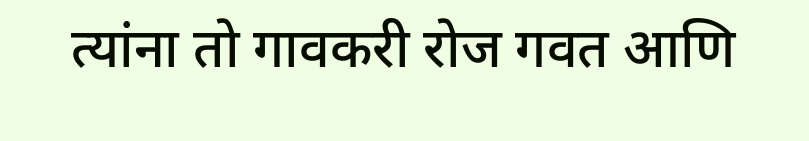त्यांना तो गावकरी रोज गवत आणि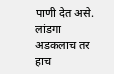पाणी देत असे. लांडगा अडकलाच तर हाच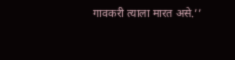गावकरी त्याला मारत असे.’’